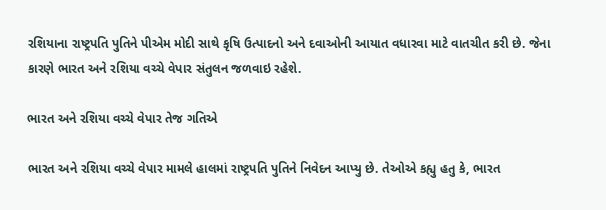રશિયાના રાષ્ટ્રપતિ પુતિને પીએમ મોદી સાથે કૃષિ ઉત્પાદનો અને દવાઓની આયાત વધારવા માટે વાતચીત કરી છે. જેના કારણે ભારત અને રશિયા વચ્ચે વેપાર સંતુલન જળવાઇ રહેશે.

ભારત અને રશિયા વચ્ચે વેપાર તેજ ગતિએ

ભારત અને રશિયા વચ્ચે વેપાર મામલે હાલમાં રાષ્ટ્રપતિ પુતિને નિવેદન આપ્યુ છે. તેઓએ કહ્યુ હતુ કે, ભારત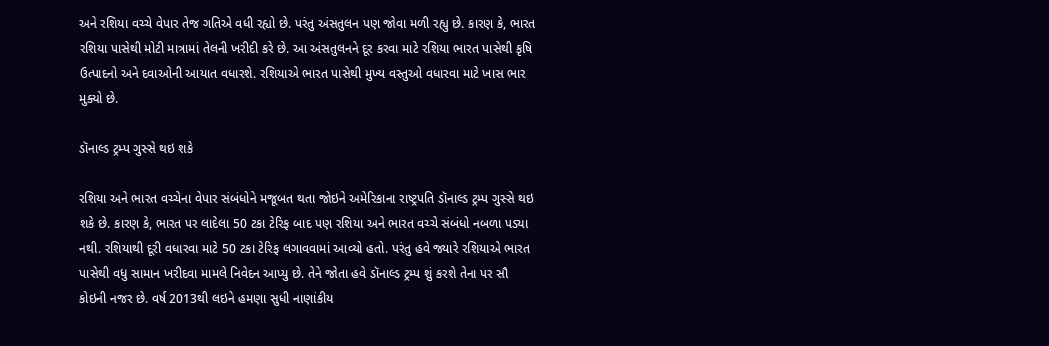અને રશિયા વચ્ચે વેપાર તેજ ગતિએ વધી રહ્યો છે. પરંતુ અંસતુલન પણ જોવા મળી રહ્યુ છે. કારણ કે, ભારત રશિયા પાસેથી મોટી માત્રામાં તેલની ખરીદી કરે છે. આ અંસતુલનને દૂર કરવા માટે રશિયા ભારત પાસેથી કૃષિ ઉત્પાદનો અને દવાઓની આયાત વધારશે. રશિયાએ ભારત પાસેથી મુખ્ય વસ્તુઓ વધારવા માટે ખાસ ભાર મુક્યો છે.

ડૉનાલ્ડ ટ્રમ્પ ગુસ્સે થઇ શકે

રશિયા અને ભારત વચ્ચેના વેપાર સંબંધોને મજૂબત થતા જોઇને અમેરિકાના રાષ્ટ્રપતિ ડૉનાલ્ડ ટ્રમ્પ ગુસ્સે થઇ શકે છે. કારણ કે, ભારત પર લાદેલા 50 ટકા ટેરિફ બાદ પણ રશિયા અને ભારત વચ્ચે સંબંધો નબળા પડ્યા નથી. રશિયાથી દૂરી વધારવા માટે 50 ટકા ટેરિફ લગાવવામાં આવ્યો હતો. પરંતુ હવે જ્યારે રશિયાએ ભારત પાસેથી વધુ સામાન ખરીદવા મામલે નિવેદન આપ્યુ છે. તેને જોતા હવે ડૉનાલ્ડ ટ્રમ્પ શું કરશે તેના પર સૌ કોઇની નજર છે. વર્ષ 2013થી લઇને હમણા સુધી નાણાંકીય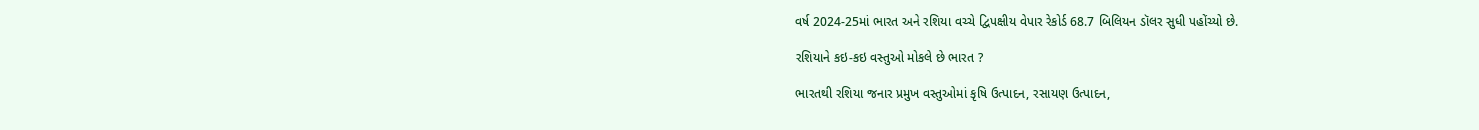વર્ષ 2024-25માં ભારત અને રશિયા વચ્ચે દ્વિપક્ષીય વેપાર રેકોર્ડ 68.7 બિલિયન ડૉલર સુધી પહોંચ્યો છે.

રશિયાને કઇ-કઇ વસ્તુઓ મોકલે છે ભારત ?

ભારતથી રશિયા જનાર પ્રમુખ વસ્તુઓમાં કૃષિ ઉત્પાદન, રસાયણ ઉત્પાદન,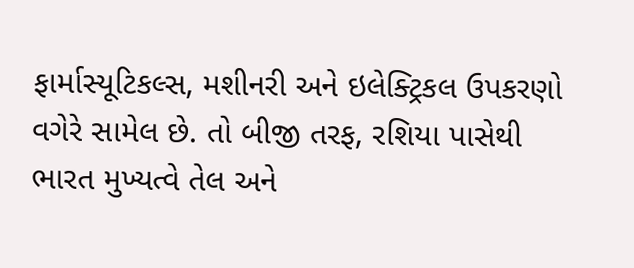ફાર્માસ્યૂટિકલ્સ, મશીનરી અને ઇલેક્ટ્રિકલ ઉપકરણો વગેરે સામેલ છે. તો બીજી તરફ, રશિયા પાસેથી ભારત મુખ્યત્વે તેલ અને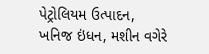પેટ્રોલિયમ ઉત્પાદન, ખનિજ ઇંધન, મશીન વગેરે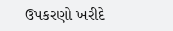ઉપકરણો ખરીદે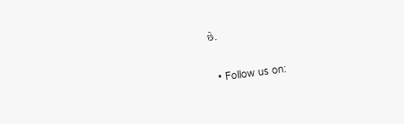છે.

  • Follow us on: